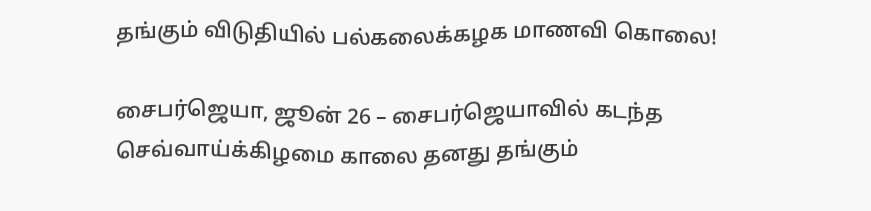தங்கும் விடுதியில் பல்கலைக்கழக மாணவி கொலை!

சைபர்ஜெயா, ஜூன் 26 – சைபர்ஜெயாவில் கடந்த செவ்வாய்க்கிழமை காலை தனது தங்கும்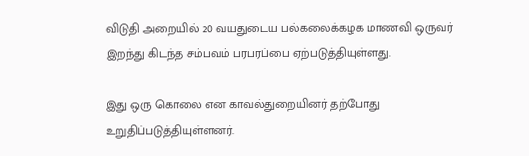விடுதி அறையில் 20 வயதுடைய பல்கலைக்கழக மாணவி ஒருவர் இறந்து கிடந்த சம்பவம் பரபரப்பை ஏற்படுத்தியுள்ளது.

இது ஒரு கொலை என காவல்துறையினர் தற்போது உறுதிப்படுத்தியுள்ளனர்.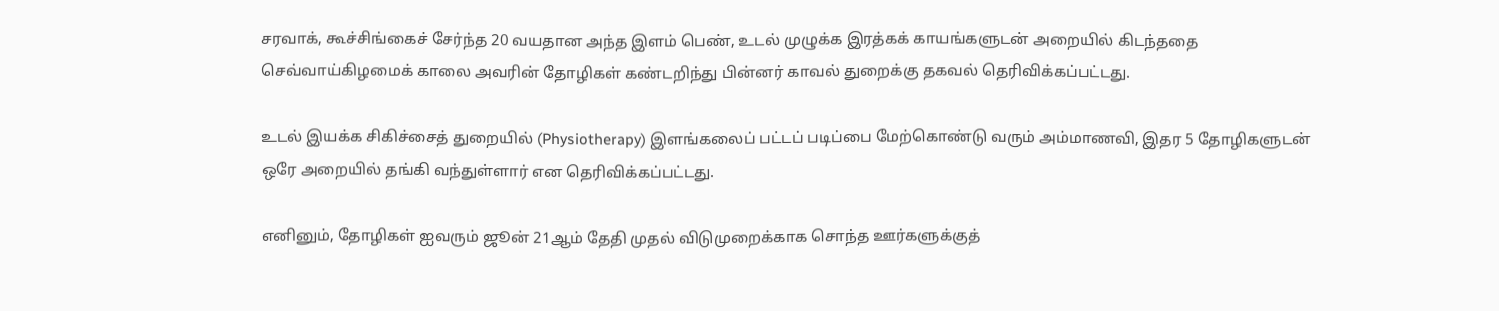சரவாக், கூச்சிங்கைச் சேர்ந்த 20 வயதான அந்த இளம் பெண், உடல் முழுக்க இரத்கக் காயங்களுடன் அறையில் கிடந்ததை செவ்வாய்கிழமைக் காலை அவரின் தோழிகள் கண்டறிந்து பின்னர் காவல் துறைக்கு தகவல் தெரிவிக்கப்பட்டது.

உடல் இயக்க சிகிச்சைத் துறையில் (Physiotherapy) இளங்கலைப் பட்டப் படிப்பை மேற்கொண்டு வரும் அம்மாணவி, இதர 5 தோழிகளுடன் ஒரே அறையில் தங்கி வந்துள்ளார் என தெரிவிக்கப்பட்டது.

எனினும், தோழிகள் ஐவரும் ஜூன் 21ஆம் தேதி முதல் விடுமுறைக்காக சொந்த ஊர்களுக்குத்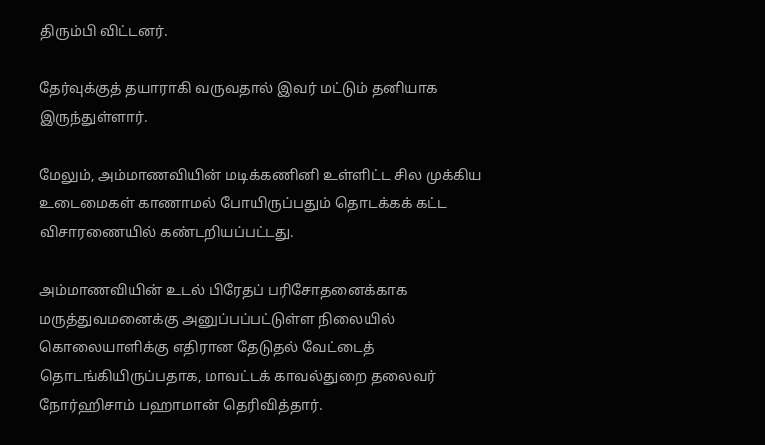திரும்பி விட்டனர்.

தேர்வுக்குத் தயாராகி வருவதால் இவர் மட்டும் தனியாக இருந்துள்ளார்.

மேலும், அம்மாணவியின் மடிக்கணினி உள்ளிட்ட சில முக்கிய உடைமைகள் காணாமல் போயிருப்பதும் தொடக்கக் கட்ட விசாரணையில் கண்டறியப்பட்டது.

அம்மாணவியின் உடல் பிரேதப் பரிசோதனைக்காக மருத்துவமனைக்கு அனுப்பப்பட்டுள்ள நிலையில் கொலையாளிக்கு எதிரான தேடுதல் வேட்டைத் தொடங்கியிருப்பதாக, மாவட்டக் காவல்துறை தலைவர் நோர்ஹிசாம் பஹாமான் தெரிவித்தார்.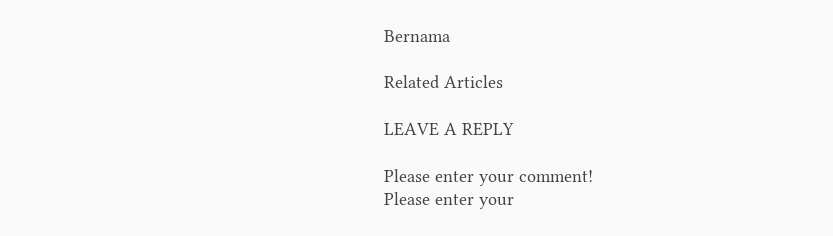Bernama

Related Articles

LEAVE A REPLY

Please enter your comment!
Please enter your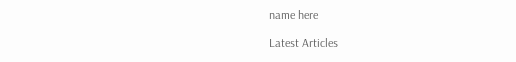name here

Latest Articles